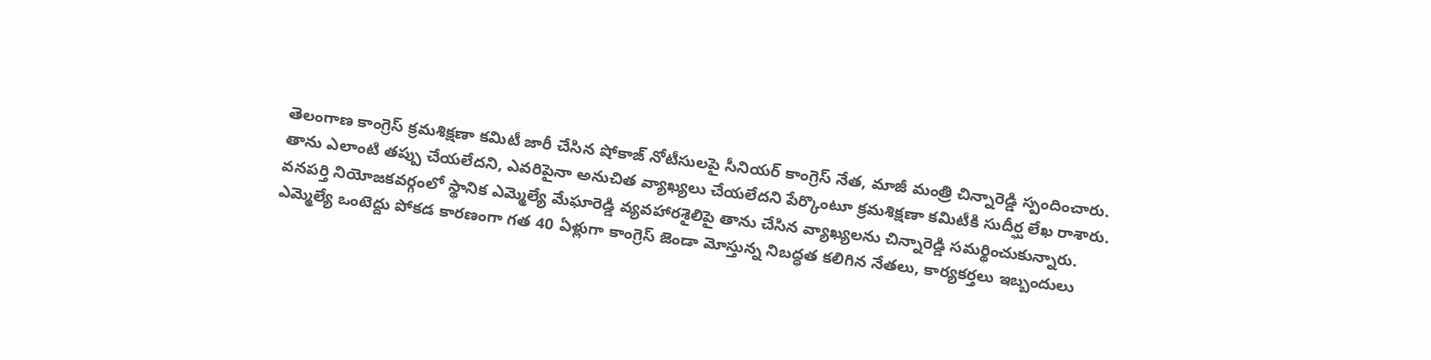తెలంగాణ కాంగ్రెస్ క్రమశిక్షణా కమిటీ జారీ చేసిన షోకాజ్ నోటీసులపై సీనియర్ కాంగ్రెస్ నేత, మాజీ మంత్రి చిన్నారెడ్డి స్పందించారు.
తాను ఎలాంటి తప్పు చేయలేదని, ఎవరిపైనా అనుచిత వ్యాఖ్యలు చేయలేదని పేర్కొంటూ క్రమశిక్షణా కమిటీకి సుదీర్ఘ లేఖ రాశారు.
వనపర్తి నియోజకవర్గంలో స్థానిక ఎమ్మెల్యే మేఘారెడ్డి వ్యవహారశైలిపై తాను చేసిన వ్యాఖ్యలను చిన్నారెడ్డి సమర్థించుకున్నారు.
ఎమ్మెల్యే ఒంటెద్దు పోకడ కారణంగా గత 40 ఏళ్లుగా కాంగ్రెస్ జెండా మోస్తున్న నిబద్ధత కలిగిన నేతలు, కార్యకర్తలు ఇబ్బందులు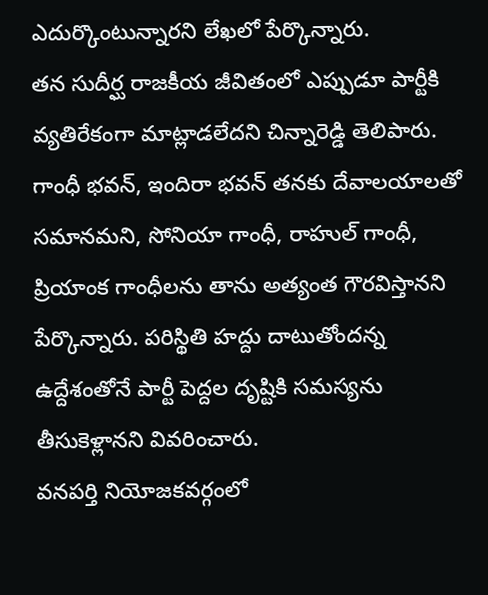ఎదుర్కొంటున్నారని లేఖలో పేర్కొన్నారు.
తన సుదీర్ఘ రాజకీయ జీవితంలో ఎప్పుడూ పార్టీకి వ్యతిరేకంగా మాట్లాడలేదని చిన్నారెడ్డి తెలిపారు. గాంధీ భవన్, ఇందిరా భవన్ తనకు దేవాలయాలతో సమానమని, సోనియా గాంధీ, రాహుల్ గాంధీ, ప్రియాంక గాంధీలను తాను అత్యంత గౌరవిస్తానని పేర్కొన్నారు. పరిస్థితి హద్దు దాటుతోందన్న ఉద్దేశంతోనే పార్టీ పెద్దల దృష్టికి సమస్యను తీసుకెళ్లానని వివరించారు.
వనపర్తి నియోజకవర్గంలో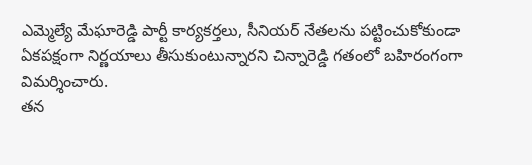ఎమ్మెల్యే మేఘారెడ్డి పార్టీ కార్యకర్తలు, సీనియర్ నేతలను పట్టించుకోకుండా ఏకపక్షంగా నిర్ణయాలు తీసుకుంటున్నారని చిన్నారెడ్డి గతంలో బహిరంగంగా విమర్శించారు.
తన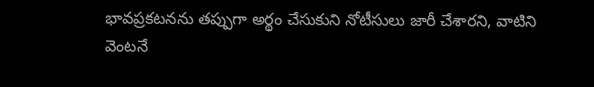భావప్రకటనను తప్పుగా అర్థం చేసుకుని నోటీసులు జారీ చేశారని, వాటిని వెంటనే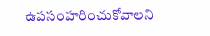ఉపసంహరించుకోవాలని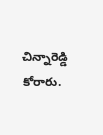చిన్నారెడ్డి కోరారు.